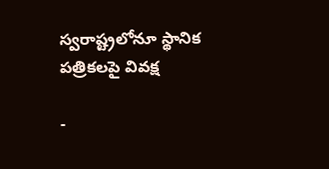స్వరాష్ట్రలోనూ స్థానిక పత్రికలపై వివక్ష

-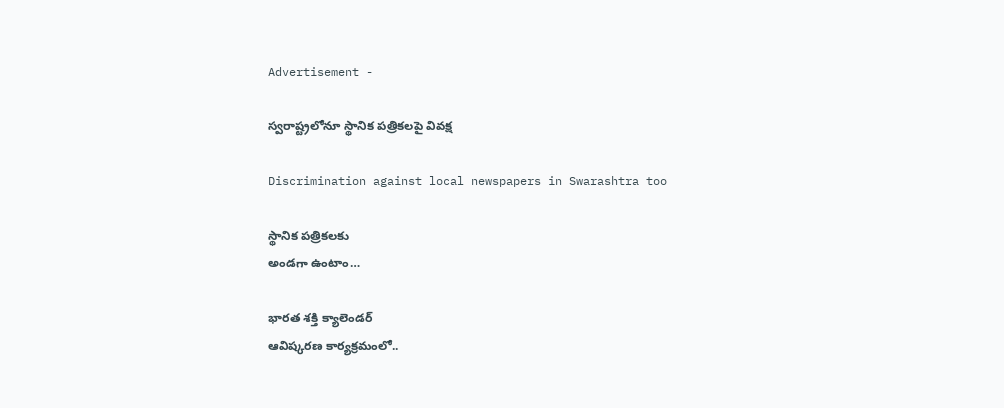Advertisement -

స్వరాష్ట్రలోనూ స్థానిక పత్రికలపై వివక్ష

Discrimination against local newspapers in Swarashtra too

స్థానిక పత్రికలకు
అండగా ఉంటాం…

భారత శక్తి క్యాలెండర్
ఆవిష్కరణ కార్యక్రమంలో..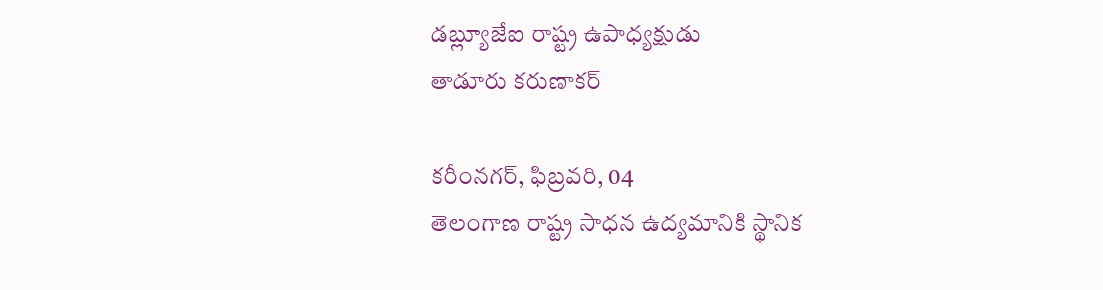డబ్ల్యూజేఐ రాష్ట్ర ఉపాధ్యక్షుడు
తాడూరు కరుణాకర్

కరీంనగర్, ఫిబ్రవరి, 04
తెలంగాణ రాష్ట్ర సాధన ఉద్యమానికి స్థానిక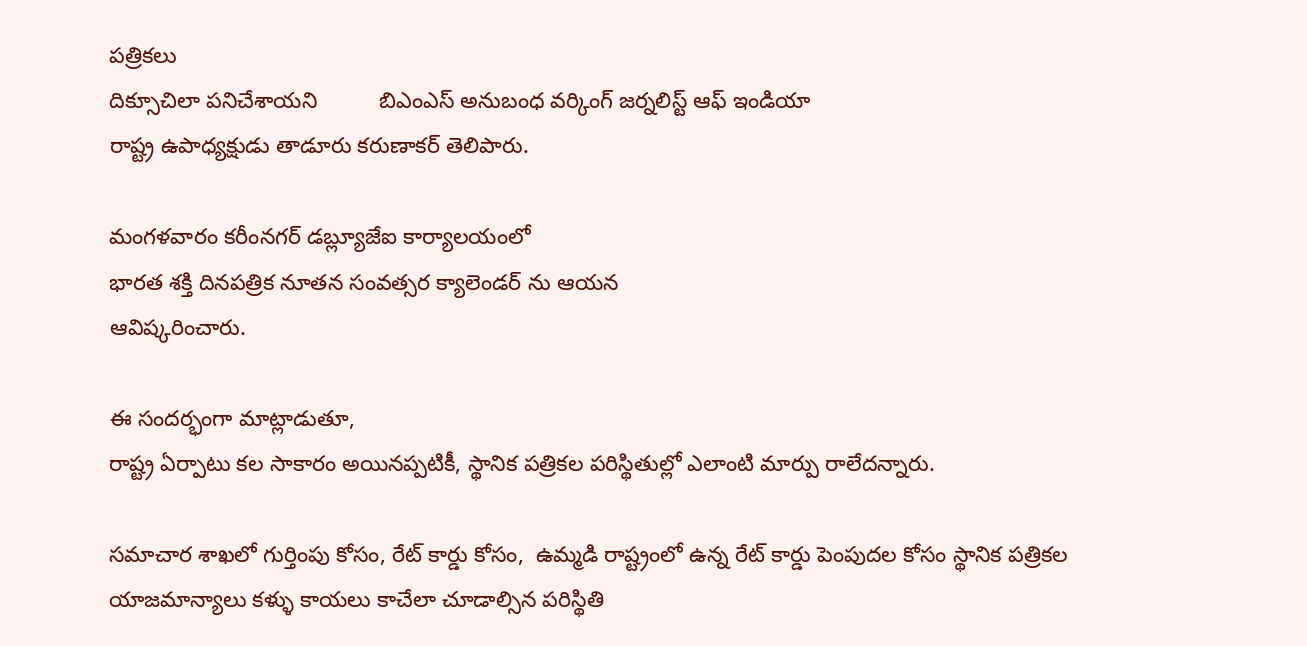పత్రికలు
దిక్సూచిలా పనిచేశాయని          బిఎంఎస్ అనుబంధ వర్కింగ్ జర్నలిస్ట్ ఆఫ్ ఇండియా
రాష్ట్ర ఉపాధ్యక్షుడు తాడూరు కరుణాకర్ తెలిపారు.

మంగళవారం కరీంనగర్ డబ్ల్యూజేఐ కార్యాలయంలో
భారత శక్తి దినపత్రిక నూతన సంవత్సర క్యాలెండర్ ను ఆయన
ఆవిష్కరించారు.

ఈ సందర్భంగా మాట్లాడుతూ,
రాష్ట్ర ఏర్పాటు కల సాకారం అయినప్పటికీ, స్థానిక పత్రికల పరిస్థితుల్లో ఎలాంటి మార్పు రాలేదన్నారు.

సమాచార శాఖలో గుర్తింపు కోసం, రేట్ కార్డు కోసం,  ఉమ్మడి రాష్ట్రంలో ఉన్న రేట్ కార్డు పెంపుదల కోసం స్థానిక పత్రికల యాజమాన్యాలు కళ్ళు కాయలు కాచేలా చూడాల్సిన పరిస్థితి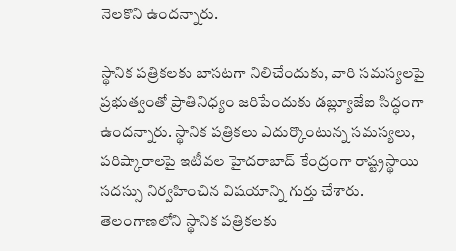నెలకొని ఉందన్నారు.

స్థానిక పత్రికలకు బాసటగా నిలిచేందుకు, వారి సమస్యలపై ప్రభుత్వంతో ప్రాతినిధ్యం జరిపేందుకు డబ్ల్యూజేఐ సిద్ధంగా ఉందన్నారు. స్థానిక పత్రికలు ఎదుర్కొంటున్న సమస్యలు, పరిష్కారాలపై ఇటీవల హైదరాబాద్ కేంద్రంగా రాష్ట్రస్థాయి సదస్సు నిర్వహించిన విషయాన్ని గుర్తు చేశారు. తెలంగాణలోని స్థానిక పత్రికలకు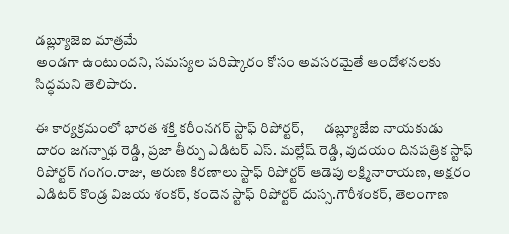డబ్ల్యూజెఐ మాత్రమే
అండగా ఉంటుందని, సమస్యల పరిష్కారం కోసం అవసరమైతే ఆందోళనలకు సిద్ధమని తెలిపారు.

ఈ కార్యక్రమంలో భారత శక్తి కరీంనగర్ స్టాఫ్ రిపోర్టర్,       డబ్ల్యూజేఐ నాయకుడు దారం జగన్నాథ రెడ్డి, ప్రజా తీర్పు ఎడిటర్ ఎస్. మల్లేష్ రెడ్డి, వుదయం దినపత్రిక స్టాఫ్ రిపోర్టర్ గంగం.రాజు, అరుణ కిరణాలు స్టాఫ్ రిపోర్టర్ ఆడెపు లక్ష్మినారాయణ, అక్షరం ఎడిటర్ కొండ్ర విజయ శంకర్, కందెన స్టాఫ్ రిపోర్టర్ దుస్స.గౌరీశంకర్, తెలంగాణ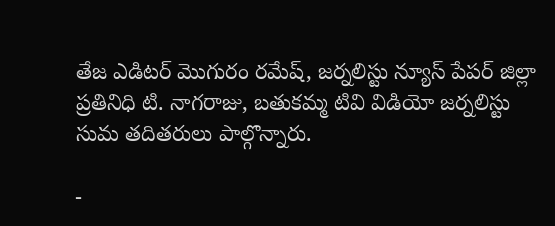తేజ ఎడిటర్ మొగురం రమేష్, జర్నలిస్టు న్యూస్ పేపర్ జిల్లా ప్రతినిధి టి. నాగరాజు, బతుకమ్మ టివి విడియో జర్నలిస్టు సుమ తదితరులు పాల్గొన్నారు.

-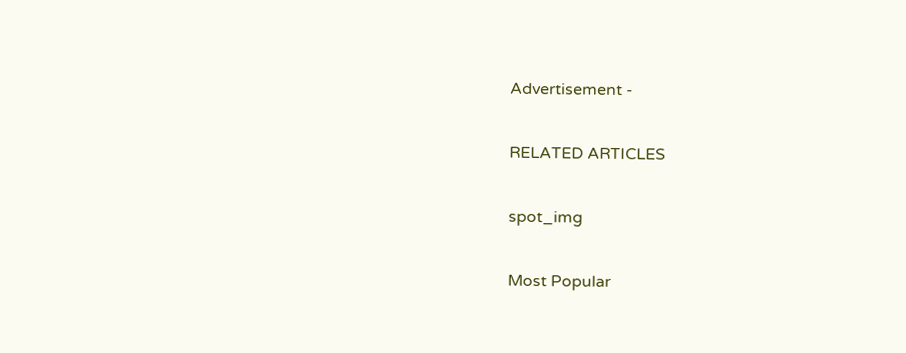Advertisement -

RELATED ARTICLES

spot_img

Most Popular